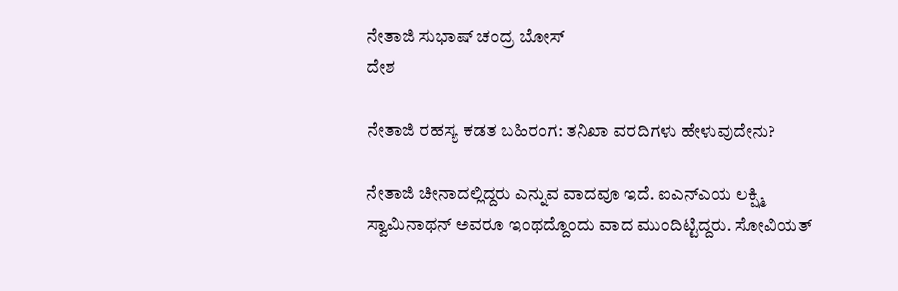ನೇತಾಜಿ ಸುಭಾಷ್ ಚಂದ್ರ ಬೋಸ್
ದೇಶ

ನೇತಾಜಿ ರಹಸ್ಯ ಕಡತ ಬಹಿರಂಗ: ತನಿಖಾ ವರದಿಗಳು ಹೇಳುವುದೇನು?

ನೇತಾಜಿ ಚೀನಾದಲ್ಲಿದ್ದರು ಎನ್ನುವ ವಾದವೂ ಇದೆ. ಐಎನ್‍ಎಯ ಲಕ್ಷ್ಮಿ ಸ್ವಾಮಿನಾಥನ್ ಅವರೂ ಇಂಥದ್ದೊಂದು ವಾದ ಮುಂದಿಟ್ಟಿದ್ದರು. ಸೋವಿಯತ್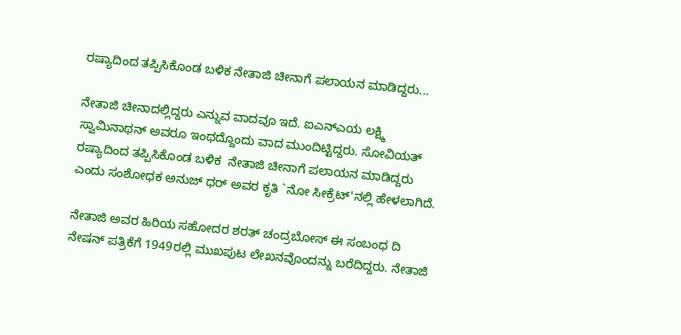ರಷ್ಯಾದಿಂದ ತಪ್ಪಿಸಿಕೊಂಡ ಬಳಿಕ ನೇತಾಜಿ ಚೀನಾಗೆ ಪಲಾಯನ ಮಾಡಿದ್ದರು...

ನೇತಾಜಿ ಚೀನಾದಲ್ಲಿದ್ದರು ಎನ್ನುವ ವಾದವೂ ಇದೆ. ಐಎನ್‍ಎಯ ಲಕ್ಷ್ಮಿ ಸ್ವಾಮಿನಾಥನ್ ಅವರೂ ಇಂಥದ್ದೊಂದು ವಾದ ಮುಂದಿಟ್ಟಿದ್ದರು. ಸೋವಿಯತ್ ರಷ್ಯಾದಿಂದ ತಪ್ಪಿಸಿಕೊಂಡ ಬಳಿಕ  ನೇತಾಜಿ ಚೀನಾಗೆ ಪಲಾಯನ ಮಾಡಿದ್ದರು ಎಂದು ಸಂಶೋಧಕ ಅನುಜ್ ಧರ್ ಅವರ ಕೃತಿ `ನೋ ಸೀಕ್ರೆಟ್'ನಲ್ಲಿ ಹೇಳಲಾಗಿದೆ.

ನೇತಾಜಿ ಅವರ ಹಿರಿಯ ಸಹೋದರ ಶರತ್ ಚಂದ್ರಬೋಸ್ ಈ ಸಂಬಂಧ ದಿ ನೇಷನ್ ಪತ್ರಿಕೆಗೆ 1949ರಲ್ಲಿ ಮುಖಪುಟ ಲೇಖನವೊಂದನ್ನು ಬರೆದಿದ್ದರು. ನೇತಾಜಿ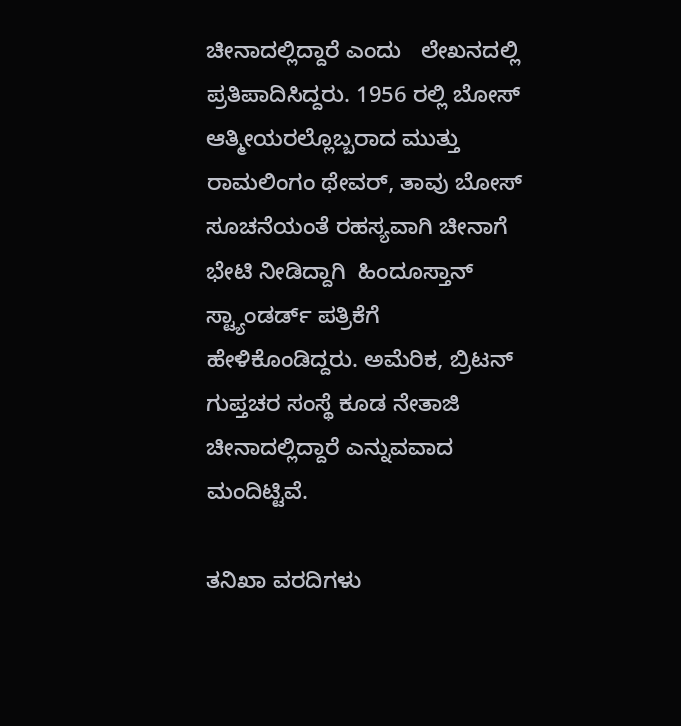ಚೀನಾದಲ್ಲಿದ್ದಾರೆ ಎಂದು   ಲೇಖನದಲ್ಲಿ ಪ್ರತಿಪಾದಿಸಿದ್ದರು. 1956 ರಲ್ಲಿ ಬೋಸ್ ಆತ್ಮೀಯರಲ್ಲೊಬ್ಬರಾದ ಮುತ್ತು ರಾಮಲಿಂಗಂ ಥೇವರ್, ತಾವು ಬೋಸ್ ಸೂಚನೆಯಂತೆ ರಹಸ್ಯವಾಗಿ ಚೀನಾಗೆ ಭೇಟಿ ನೀಡಿದ್ದಾಗಿ  ಹಿಂದೂಸ್ತಾನ್ ಸ್ಟ್ಯಾಂಡರ್ಡ್ ಪತ್ರಿಕೆಗೆ ಹೇಳಿಕೊಂಡಿದ್ದರು. ಅಮೆರಿಕ, ಬ್ರಿಟನ್ ಗುಪ್ತಚರ ಸಂಸ್ಥೆ ಕೂಡ ನೇತಾಜಿ ಚೀನಾದಲ್ಲಿದ್ದಾರೆ ಎನ್ನುವವಾದ ಮಂದಿಟ್ಟಿವೆ.

ತನಿಖಾ ವರದಿಗಳು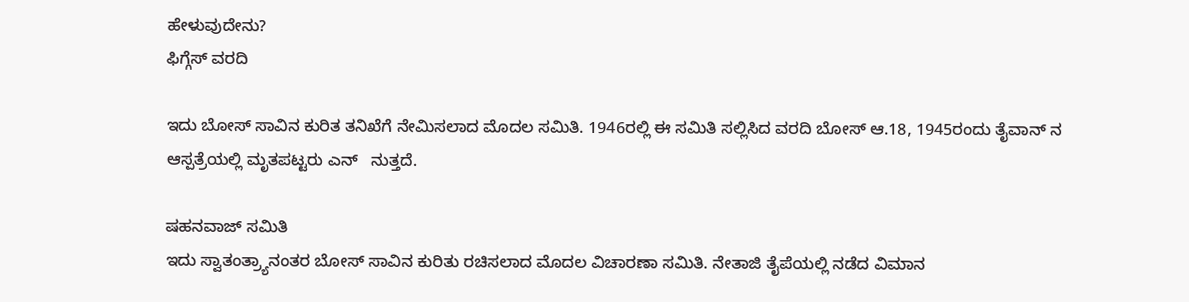ಹೇಳುವುದೇನು?
ಫಿಗ್ಗೆಸ್ ವರದಿ

ಇದು ಬೋಸ್ ಸಾವಿನ ಕುರಿತ ತನಿಖೆಗೆ ನೇಮಿಸಲಾದ ಮೊದಲ ಸಮಿತಿ. 1946ರಲ್ಲಿ ಈ ಸಮಿತಿ ಸಲ್ಲಿಸಿದ ವರದಿ ಬೋಸ್ ಆ.18, 1945ರಂದು ತೈವಾನ್ ನ ಆಸ್ಪತ್ರೆಯಲ್ಲಿ ಮೃತಪಟ್ಟರು ಎನ್   ನುತ್ತದೆ.

ಷಹನವಾಜ್ ಸಮಿತಿ
ಇದು ಸ್ವಾತಂತ್ರ್ಯಾನಂತರ ಬೋಸ್ ಸಾವಿನ ಕುರಿತು ರಚಿಸಲಾದ ಮೊದಲ ವಿಚಾರಣಾ ಸಮಿತಿ. ನೇತಾಜಿ ತೈಪೆಯಲ್ಲಿ ನಡೆದ ವಿಮಾನ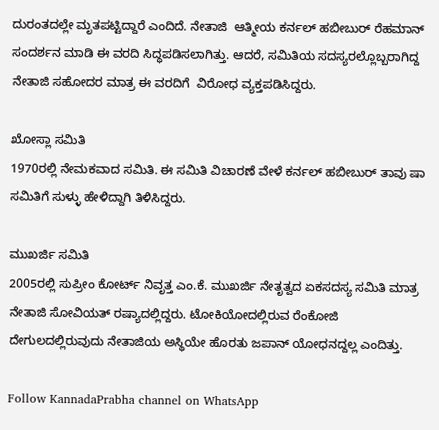ದುರಂತದಲ್ಲೇ ಮೃತಪಟ್ಟಿದ್ದಾರೆ ಎಂದಿದೆ. ನೇತಾಜಿ  ಆತ್ಮೀಯ ಕರ್ನಲ್ ಹಬೀಬುರ್ ರೆಹಮಾನ್ ಸಂದರ್ಶನ ಮಾಡಿ ಈ ವರದಿ ಸಿದ್ಧಪಡಿಸಲಾಗಿತ್ತು. ಆದರೆ, ಸಮಿತಿಯ ಸದಸ್ಯರಲ್ಲೊಬ್ಬರಾಗಿದ್ದ ನೇತಾಜಿ ಸಹೋದರ ಮಾತ್ರ ಈ ವರದಿಗೆ  ವಿರೋಧ ವ್ಯಕ್ತಪಡಿಸಿದ್ದರು.

ಖೋಸ್ಲಾ ಸಮಿತಿ
1970ರಲ್ಲಿ ನೇಮಕವಾದ ಸಮಿತಿ. ಈ ಸಮಿತಿ ವಿಚಾರಣೆ ವೇಳೆ ಕರ್ನಲ್ ಹಬೀಬುರ್ ತಾವು ಷಾ ಸಮಿತಿಗೆ ಸುಳ್ಳು ಹೇಳಿದ್ದಾಗಿ ತಿಳಿಸಿದ್ದರು.

ಮುಖರ್ಜಿ ಸಮಿತಿ
2005ರಲ್ಲಿ ಸುಪ್ರೀಂ ಕೋರ್ಟ್ ನಿವೃತ್ತ ಎಂ.ಕೆ. ಮುಖರ್ಜಿ ನೇತೃತ್ವದ ಏಕಸದಸ್ಯ ಸಮಿತಿ ಮಾತ್ರ ನೇತಾಜಿ ಸೋವಿಯತ್ ರಷ್ಯಾದಲ್ಲಿದ್ದರು. ಟೋಕಿಯೋದಲ್ಲಿರುವ ರೆಂಕೋಜಿ   ದೇಗುಲದಲ್ಲಿರುವುದು ನೇತಾಜಿಯ ಅಸ್ಥಿಯೇ ಹೊರತು ಜಪಾನ್ ಯೋಧನದ್ದಲ್ಲ ಎಂದಿತ್ತು.

Follow KannadaPrabha channel on WhatsApp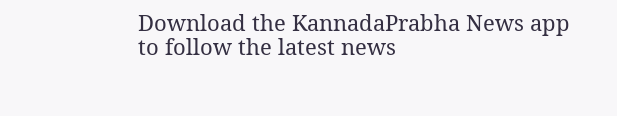Download the KannadaPrabha News app to follow the latest news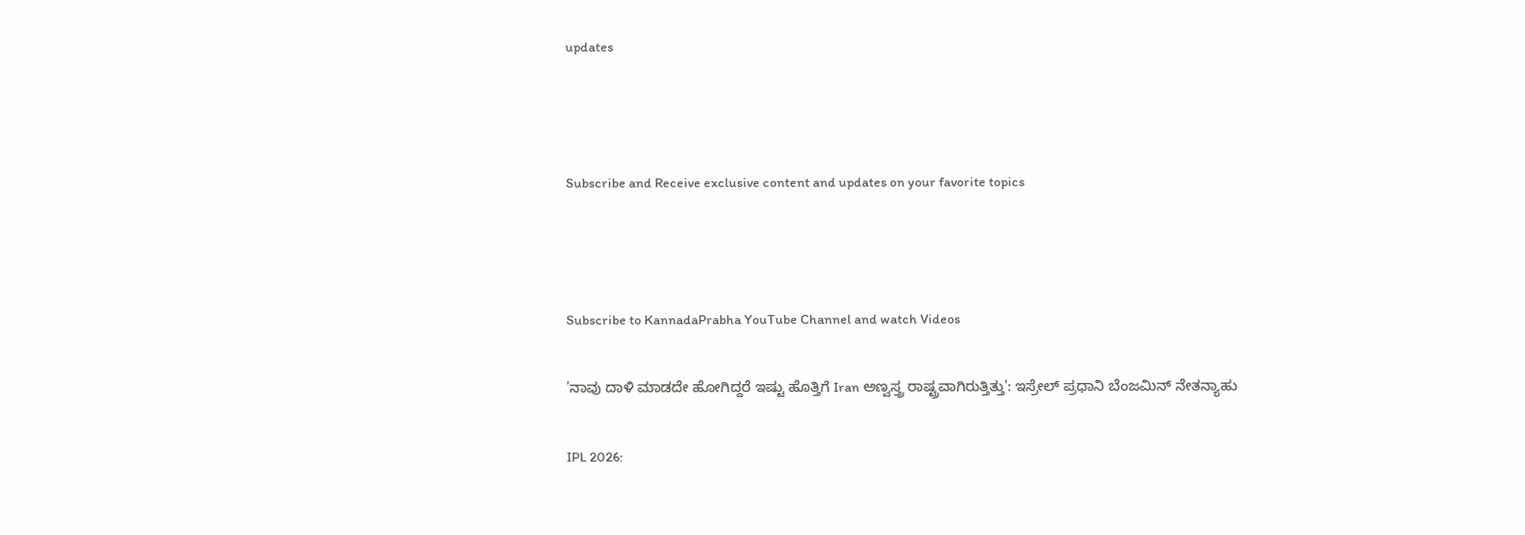updates



Subscribe and Receive exclusive content and updates on your favorite topics



Subscribe to KannadaPrabha YouTube Channel and watch Videos

'ನಾವು ದಾಳಿ ಮಾಡದೇ ಹೋಗಿದ್ದರೆ ಇಷ್ಟು ಹೊತ್ತಿಗೆ Iran ಅಣ್ವಸ್ತ್ರ ರಾಷ್ಟ್ರವಾಗಿರುತ್ತಿತ್ತು': ಇಸ್ರೇಲ್ ಪ್ರಧಾನಿ ಬೆಂಜಮಿನ್ ನೇತನ್ಯಾಹು

IPL 2026: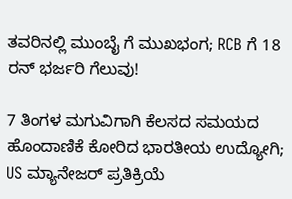ತವರಿನಲ್ಲಿ ಮುಂಬೈ ಗೆ ಮುಖಭಂಗ; RCB ಗೆ 18 ರನ್ ಭರ್ಜರಿ ಗೆಲುವು!

7 ತಿಂಗಳ ಮಗುವಿಗಾಗಿ ಕೆಲಸದ ಸಮಯದ ಹೊಂದಾಣಿಕೆ ಕೋರಿದ ಭಾರತೀಯ ಉದ್ಯೋಗಿ; US ಮ್ಯಾನೇಜರ್ ಪ್ರತಿಕ್ರಿಯೆ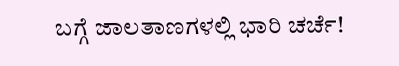ಬಗ್ಗೆ ಜಾಲತಾಣಗಳಲ್ಲಿ ಭಾರಿ ಚರ್ಚೆ!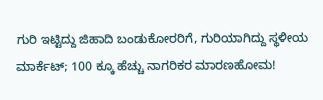ಗುರಿ ಇಟ್ಟಿದ್ದು ಜಿಹಾದಿ ಬಂಡುಕೋರರಿಗೆ, ಗುರಿಯಾಗಿದ್ದು ಸ್ಥಳೀಯ ಮಾರ್ಕೆಟ್; 100 ಕ್ಕೂ ಹೆಚ್ಚು ನಾಗರಿಕರ ಮಾರಣಹೋಮ!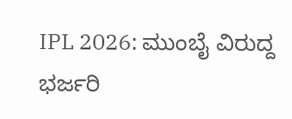IPL 2026: ಮುಂಬೈ ವಿರುದ್ದ ಭರ್ಜರಿ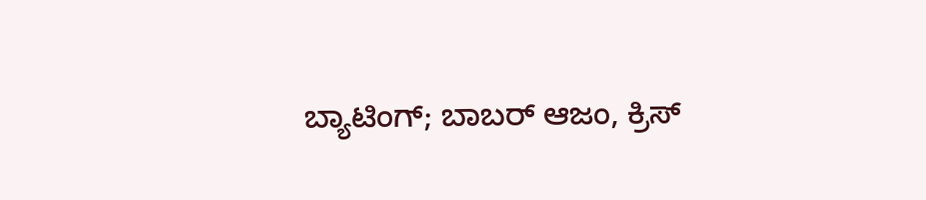ಬ್ಯಾಟಿಂಗ್; ಬಾಬರ್ ಆಜಂ, ಕ್ರಿಸ್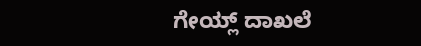ಗೇಯ್ಲ್ ದಾಖಲೆ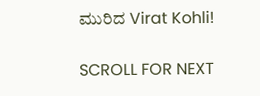ಮುರಿದ Virat Kohli!

SCROLL FOR NEXT